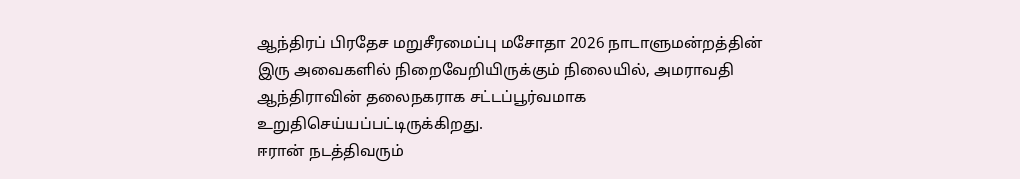ஆந்திரப் பிரதேச மறுசீரமைப்பு மசோதா 2026 நாடாளுமன்றத்தின் இரு அவைகளில் நிறைவேறியிருக்கும் நிலையில், அமராவதி ஆந்திராவின் தலைநகராக சட்டப்பூர்வமாக உறுதிசெய்யப்பட்டிருக்கிறது.
ஈரான் நடத்திவரும்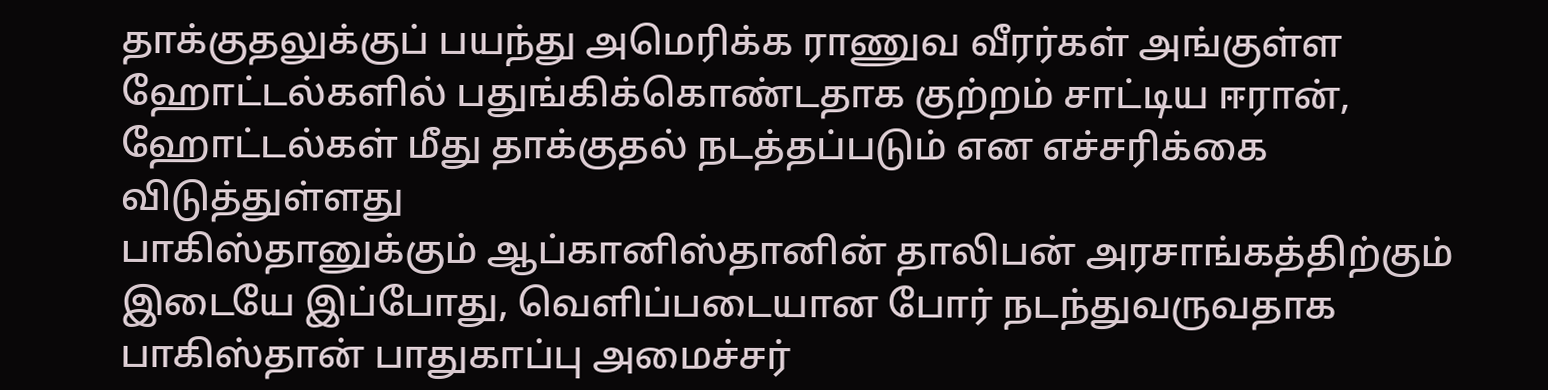தாக்குதலுக்குப் பயந்து அமெரிக்க ராணுவ வீரர்கள் அங்குள்ள ஹோட்டல்களில் பதுங்கிக்கொண்டதாக குற்றம் சாட்டிய ஈரான், ஹோட்டல்கள் மீது தாக்குதல் நடத்தப்படும் என எச்சரிக்கை விடுத்துள்ளது
பாகிஸ்தானுக்கும் ஆப்கானிஸ்தானின் தாலிபன் அரசாங்கத்திற்கும் இடையே இப்போது, வெளிப்படையான போர் நடந்துவருவதாக பாகிஸ்தான் பாதுகாப்பு அமைச்சர்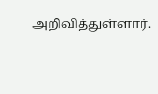அறிவித்துள்ளார்.